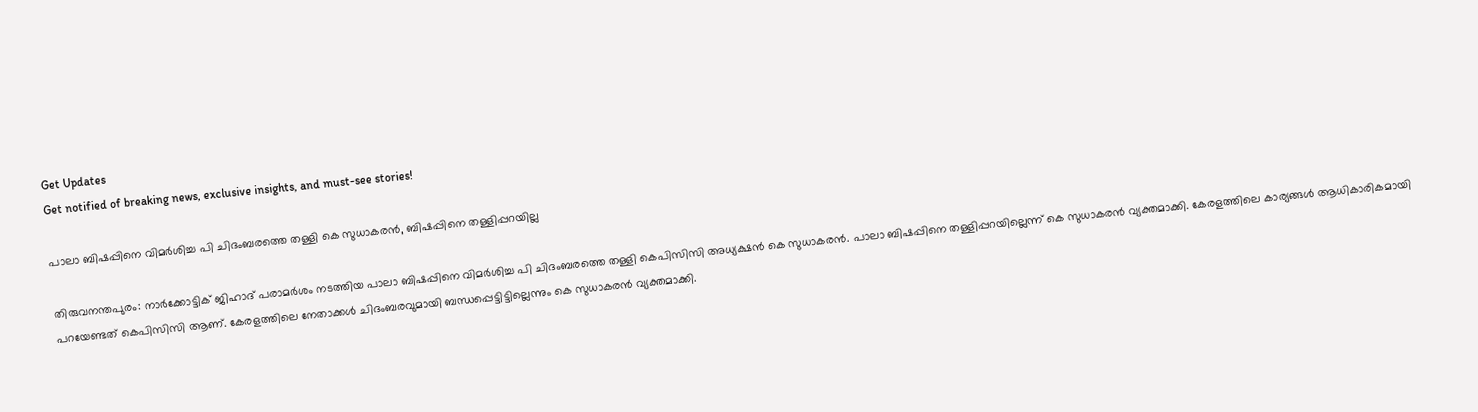Get Updates
Get notified of breaking news, exclusive insights, and must-see stories!

പാലാ ബിഷപ്പിനെ വിമര്‍ശിച്ച പി ചിദംബരത്തെ തള്ളി കെ സുധാകരന്‍, ബിഷപ്പിനെ തള്ളിപ്പറയില്ല

തിരുവനന്തപുരം: നാര്‍ക്കോട്ടിക് ജിഹാദ് പരാമര്‍ശം നടത്തിയ പാലാ ബിഷപ്പിനെ വിമര്‍ശിച്ച പി ചിദംബരത്തെ തള്ളി കെപിസിസി അധ്യക്ഷന്‍ കെ സുധാകരന്‍. പാലാ ബിഷപ്പിനെ തള്ളിപ്പറയില്ലെന്ന് കെ സുധാകരന്‍ വ്യക്തമാക്കി. കേരളത്തിലെ കാര്യങ്ങള്‍ ആധികാരികമായി പറയേണ്ടത് കെപിസിസി ആണ്. കേരളത്തിലെ നേതാക്കള്‍ ചിദംബരവുമായി ബന്ധപ്പെട്ടിട്ടില്ലെന്നും കെ സുധാകരന്‍ വ്യക്തമാക്കി.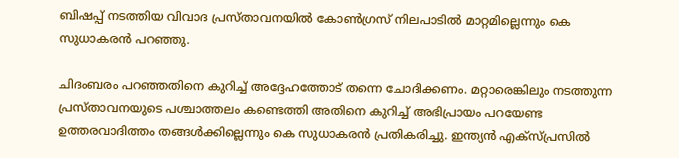ബിഷപ്പ് നടത്തിയ വിവാദ പ്രസ്താവനയില്‍ കോണ്‍ഗ്രസ് നിലപാടില്‍ മാറ്റമില്ലെന്നും കെ സുധാകരന്‍ പറഞ്ഞു.

ചിദംബരം പറഞ്ഞതിനെ കുറിച്ച് അദ്ദേഹത്തോട് തന്നെ ചോദിക്കണം. മറ്റാരെങ്കിലും നടത്തുന്ന പ്രസ്താവനയുടെ പശ്ചാത്തലം കണ്ടെത്തി അതിനെ കുറിച്ച് അഭിപ്രായം പറയേണ്ട ഉത്തരവാദിത്തം തങ്ങള്‍ക്കില്ലെന്നും കെ സുധാകരന്‍ പ്രതികരിച്ചു. ഇന്ത്യന്‍ എക്‌സ്പ്രസില്‍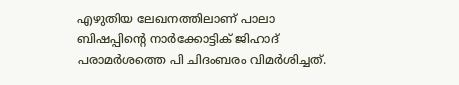എഴുതിയ ലേഖനത്തിലാണ് പാലാ ബിഷപ്പിന്റെ നാര്‍ക്കോട്ടിക് ജിഹാദ് പരാമര്‍ശത്തെ പി ചിദംബരം വിമര്‍ശിച്ചത്.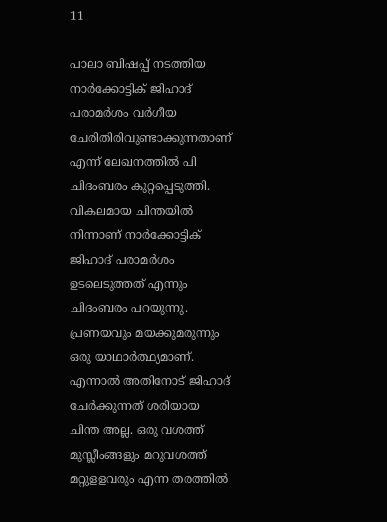11

പാലാ ബിഷപ്പ് നടത്തിയ നാര്‍ക്കോട്ടിക് ജിഹാദ് പരാമര്‍ശം വര്‍ഗീയ ചേരിതിരിവുണ്ടാക്കുന്നതാണ് എന്ന് ലേഖനത്തില്‍ പി ചിദംബരം കുറ്റപ്പെടുത്തി. വികലമായ ചിന്തയില്‍ നിന്നാണ് നാര്‍ക്കോട്ടിക് ജിഹാദ് പരാമര്‍ശം ഉടലെടുത്തത് എന്നും ചിദംബരം പറയുന്നു. പ്രണയവും മയക്കുമരുന്നും ഒരു യാഥാര്‍ത്ഥ്യമാണ്. എന്നാല്‍ അതിനോട് ജിഹാദ് ചേര്‍ക്കുന്നത് ശരിയായ ചിന്ത അല്ല. ഒരു വശത്ത് മുസ്ലീംങ്ങളും മറുവശത്ത് മറ്റുളളവരും എന്ന തരത്തില്‍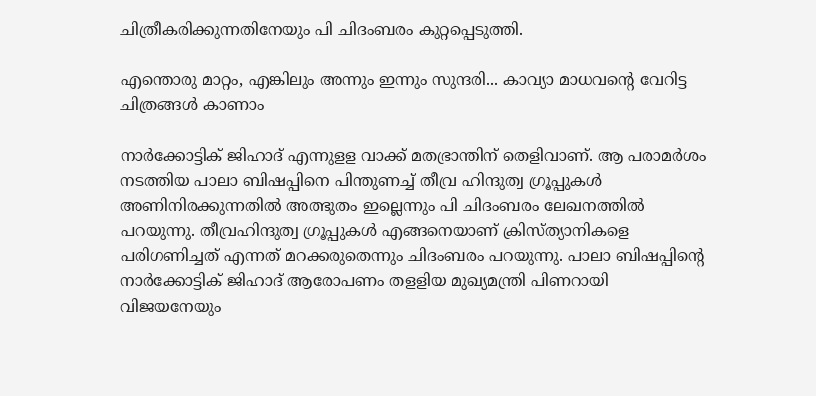ചിത്രീകരിക്കുന്നതിനേയും പി ചിദംബരം കുറ്റപ്പെടുത്തി.

എന്തൊരു മാറ്റം, എങ്കിലും അന്നും ഇന്നും സുന്ദരി... കാവ്യാ മാധവന്റെ വേറിട്ട ചിത്രങ്ങൾ കാണാം

നാര്‍ക്കോട്ടിക് ജിഹാദ് എന്നുളള വാക്ക് മതഭ്രാന്തിന് തെളിവാണ്. ആ പരാമര്‍ശം നടത്തിയ പാലാ ബിഷപ്പിനെ പിന്തുണച്ച് തീവ്ര ഹിന്ദുത്വ ഗ്രൂപ്പുകള്‍ അണിനിരക്കുന്നതില്‍ അത്ഭുതം ഇല്ലെന്നും പി ചിദംബരം ലേഖനത്തില്‍ പറയുന്നു. തീവ്രഹിന്ദുത്വ ഗ്രൂപ്പുകള്‍ എങ്ങനെയാണ് ക്രിസ്ത്യാനികളെ പരിഗണിച്ചത് എന്നത് മറക്കരുതെന്നും ചിദംബരം പറയുന്നു. പാലാ ബിഷപ്പിന്റെ നാര്‍ക്കോട്ടിക് ജിഹാദ് ആരോപണം തളളിയ മുഖ്യമന്ത്രി പിണറായി വിജയനേയും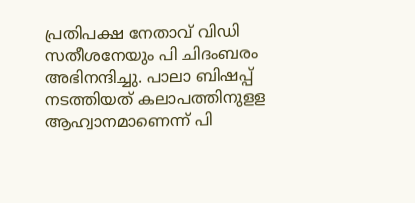പ്രതിപക്ഷ നേതാവ് വിഡി സതീശനേയും പി ചിദംബരം അഭിനന്ദിച്ചു. പാലാ ബിഷപ്പ് നടത്തിയത് കലാപത്തിനുളള ആഹ്വാനമാണെന്ന് പി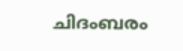ചിദംബരം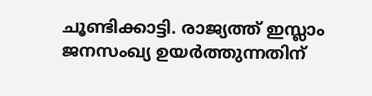ചൂണ്ടിക്കാട്ടി. രാജ്യത്ത് ഇസ്ലാം ജനസംഖ്യ ഉയര്‍ത്തുന്നതിന്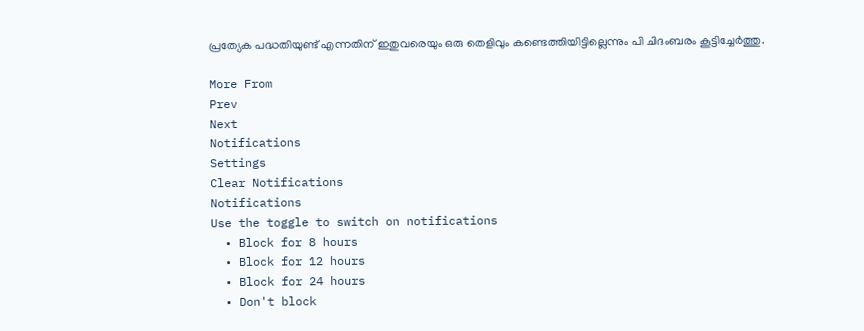പ്രത്യേക പദ്ധതിയുണ്ട് എന്നതിന് ഇതുവരെയും ഒരു തെളിവും കണ്ടെത്തിയിട്ടില്ലെന്നും പി ചിദംബരം കൂട്ടിച്ചേര്‍ത്തു.

More From
Prev
Next
Notifications
Settings
Clear Notifications
Notifications
Use the toggle to switch on notifications
  • Block for 8 hours
  • Block for 12 hours
  • Block for 24 hours
  • Don't block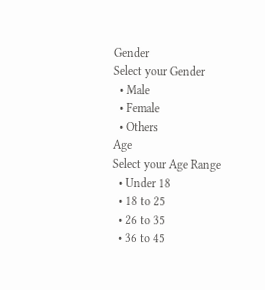Gender
Select your Gender
  • Male
  • Female
  • Others
Age
Select your Age Range
  • Under 18
  • 18 to 25
  • 26 to 35
  • 36 to 45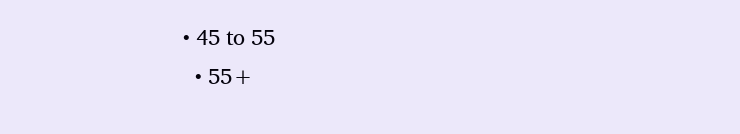• 45 to 55
  • 55+